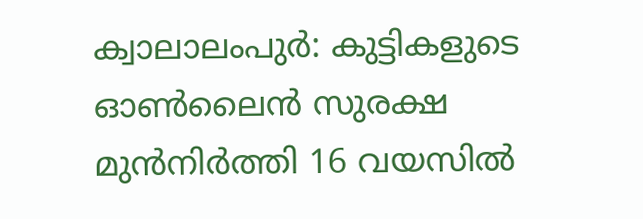ക്വാലാലംപുർ: കുട്ടികളുടെ ഓൺലൈൻ സുരക്ഷ മുൻനിർത്തി 16 വയസിൽ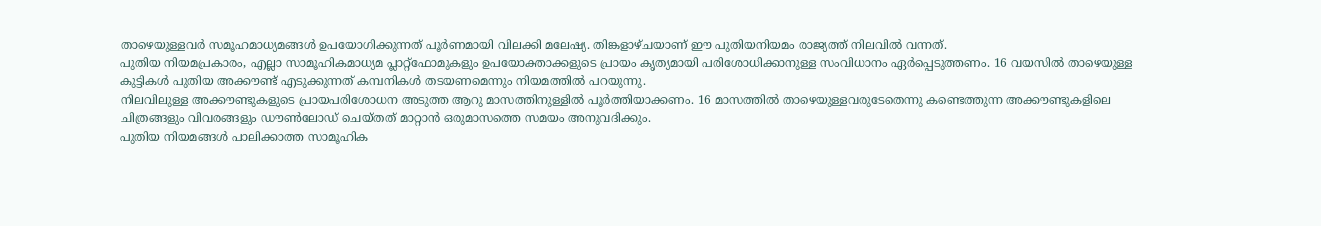താഴെയുള്ളവർ സമൂഹമാധ്യമങ്ങൾ ഉപയോഗിക്കുന്നത് പൂർണമായി വിലക്കി മലേഷ്യ. തിങ്കളാഴ്ചയാണ് ഈ പുതിയനിയമം രാജ്യത്ത് നിലവിൽ വന്നത്.
പുതിയ നിയമപ്രകാരം, എല്ലാ സാമൂഹികമാധ്യമ പ്ലാറ്റ്ഫോമുകളും ഉപയോക്താക്കളുടെ പ്രായം കൃത്യമായി പരിശോധിക്കാനുള്ള സംവിധാനം ഏർപ്പെടുത്തണം. 16 വയസിൽ താഴെയുള്ള കുട്ടികൾ പുതിയ അക്കൗണ്ട് എടുക്കുന്നത് കമ്പനികൾ തടയണമെന്നും നിയമത്തിൽ പറയുന്നു.
നിലവിലുള്ള അക്കൗണ്ടുകളുടെ പ്രായപരിശോധന അടുത്ത ആറു മാസത്തിനുള്ളിൽ പൂർത്തിയാക്കണം. 16 മാസത്തിൽ താഴെയുള്ളവരുടേതെന്നു കണ്ടെത്തുന്ന അക്കൗണ്ടുകളിലെ ചിത്രങ്ങളും വിവരങ്ങളും ഡൗൺലോഡ് ചെയ്തത് മാറ്റാൻ ഒരുമാസത്തെ സമയം അനുവദിക്കും.
പുതിയ നിയമങ്ങൾ പാലിക്കാത്ത സാമൂഹിക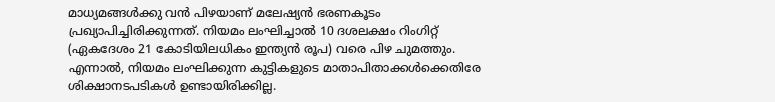മാധ്യമങ്ങൾക്കു വൻ പിഴയാണ് മലേഷ്യൻ ഭരണകൂടം പ്രഖ്യാപിച്ചിരിക്കുന്നത്. നിയമം ലംഘിച്ചാൽ 10 ദശലക്ഷം റിംഗിറ്റ് (ഏകദേശം 21 കോടിയിലധികം ഇന്ത്യൻ രൂപ) വരെ പിഴ ചുമത്തും. എന്നാൽ, നിയമം ലംഘിക്കുന്ന കുട്ടികളുടെ മാതാപിതാക്കൾക്കെതിരേ ശിക്ഷാനടപടികൾ ഉണ്ടായിരിക്കില്ല.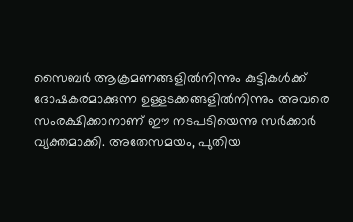സൈബർ ആക്രമണങ്ങളിൽനിന്നും കുട്ടികൾക്ക് ദോഷകരമാക്കുന്ന ഉള്ളടക്കങ്ങളിൽനിന്നും അവരെ സംരക്ഷിക്കാനാണ് ഈ നടപടിയെന്നു സർക്കാർ വ്യക്തമാക്കി. അതേസമയം, പുതിയ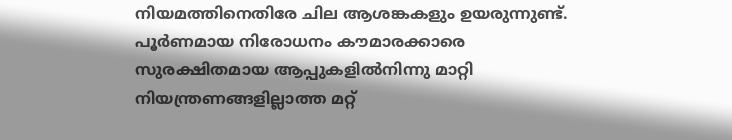നിയമത്തിനെതിരേ ചില ആശങ്കകളും ഉയരുന്നുണ്ട്.
പൂർണമായ നിരോധനം കൗമാരക്കാരെ സുരക്ഷിതമായ ആപ്പുകളിൽനിന്നു മാറ്റി നിയന്ത്രണങ്ങളില്ലാത്ത മറ്റ്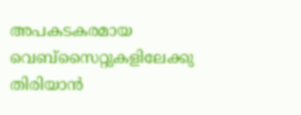അപകടകരമായ വെബ്സൈറ്റുകളിലേക്കു തിരിയാൻ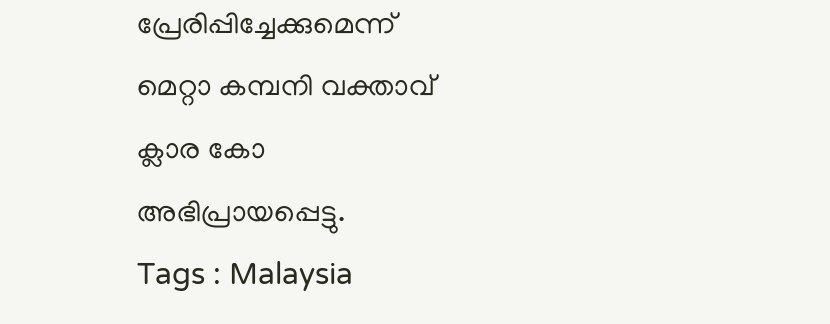പ്രേരിപ്പിച്ചേക്കുമെന്ന് മെറ്റാ കമ്പനി വക്താവ് ക്ലാര കോ അഭിപ്രായപ്പെട്ടു.
Tags : Malaysia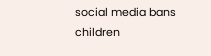social media bans children